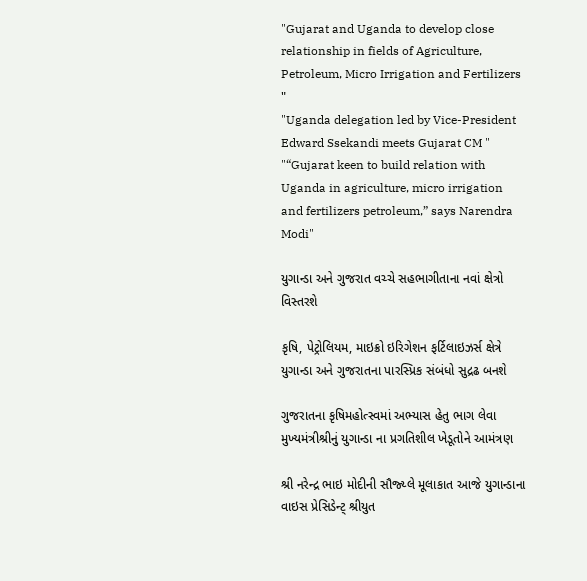"Gujarat and Uganda to develop close relationship in fields of Agriculture, Petroleum, Micro Irrigation and Fertilizers "
"Uganda delegation led by Vice-President Edward Ssekandi meets Gujarat CM "
"“Gujarat keen to build relation with Uganda in agriculture, micro irrigation and fertilizers petroleum,” says Narendra Modi"

યુગાન્ડા અને ગુજરાત વચ્ચે સહભાગીતાના નવાં ક્ષેત્રો વિસ્તરશે

કૃષિ, પેટ્રોલિયમ, માઇક્રો ઇરિગેશન ફર્ટિલાઇઝર્સ ક્ષેત્રે યુગાન્ડા અને ગુજરાતના પારસ્પ્રિક સંબંધો સુદ્રઢ બનશે

ગુજરાતના કૃષિમહોત્સ્વમાં અભ્યાસ હેતુ ભાગ લેવા મુખ્યમંત્રીશ્રીનું યુગાન્ડા ના પ્રગતિશીલ ખેડૂતોને આમંત્રણ

શ્રી નરેન્દ્ર ભાઇ મોદીની સૌજ્ય્લે મૂલાકાત આજે યુગાન્ડાના વાઇસ પ્રેસિડેન્ટ્ શ્રીયુત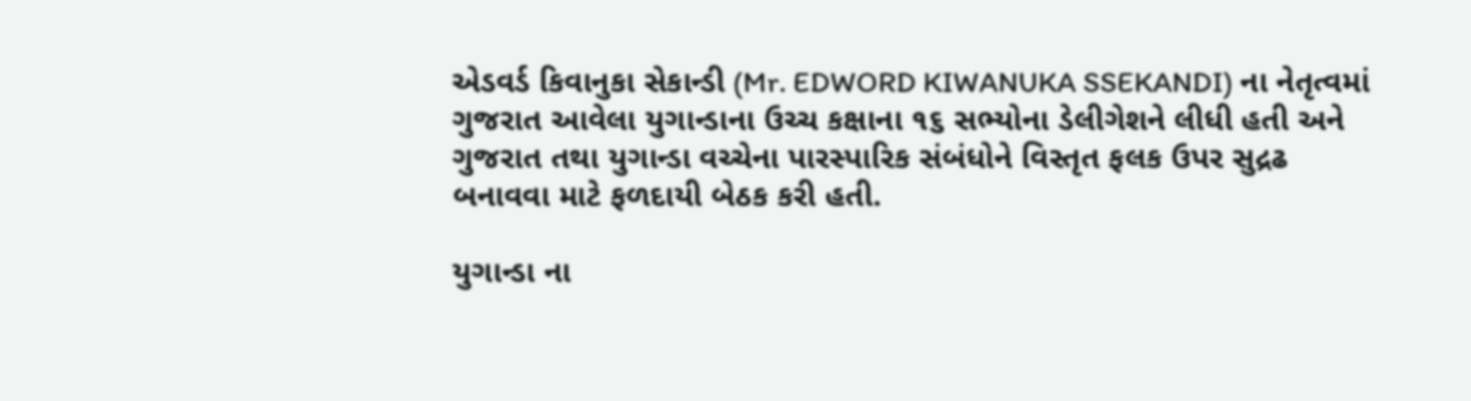એડવર્ડ કિવાનુકા સેકાન્ડી (Mr. EDWORD KIWANUKA SSEKANDI) ના નેતૃત્વમાં ગુજરાત આવેલા યુગાન્ડાના ઉચ્ચ કક્ષાના ૧૬ સભ્યોના ડેલીગેશને લીધી હતી અને ગુજરાત તથા યુગાન્ડા વચ્ચેના પારસ્પારિક સંબંધોને વિસ્તૃત ફલક ઉપર સુદ્રઢ બનાવવા માટે ફળદાયી બેઠક કરી હતી.

યુગાન્ડા ના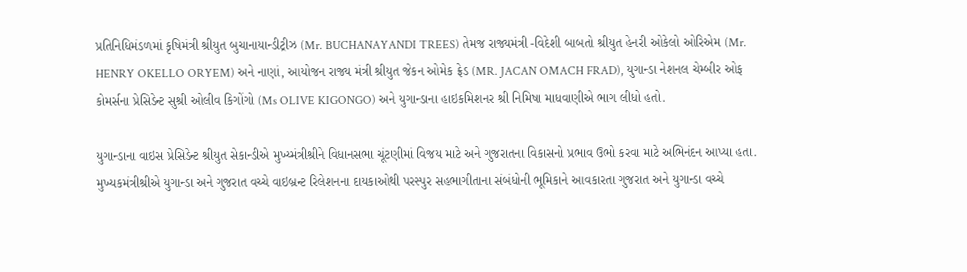પ્રતિનિધિમંડળમાં કૃષિમંત્રી શ્રીયુત બુચાનાયાન્ડીટ્રીઝ (Mr. BUCHANAYANDI TREES) તેમજ રાજ્યમંત્રી -વિદેશી બાબતો શ્રીયુત હેનરી ઓકેલો ઓરિએમ (Mr. HENRY OKELLO ORYEM) અને નાણાં, આયોજન રાજ્ય મંત્રી શ્રીયુત જેકન ઓમેક ફ્રેડ (MR. JACAN OMACH FRAD), યુગાન્ડા નેશનલ ચેમ્બીર ઓફ કોમર્સના પ્રેસિડેન્ટ સુશ્રી ઓલીવ કિગોંગો (Ms OLIVE KIGONGO) અને યુગાન્ડાના હાઇકમિશનર શ્રી નિમિષા માધવાણીએ ભાગ લીધો હતો.

યુગાન્ડાના વાઇસ પ્રેસિડેન્ટ શ્રીયુત સેકાન્ડીએ મુખ્ય્મંત્રીશ્રીને વિધાનસભા ચૂંટણીમાં વિજય માટે અને ગુજરાતના વિકાસનો પ્રભાવ ઉભો કરવા માટે અભિનંદન આપ્યા હતા. મુખ્યકમંત્રીશ્રીએ યુગાન્ડા અને ગુજરાત વચ્ચે વાઇબ્રન્ટ રિલેશનના દાયકાઓથી પરસ્પુર સહભાગીતાના સંબંધોની ભૂમિકાને આવકારતા ગુજરાત અને યુગાન્ડા વચ્ચે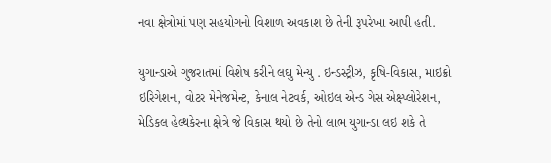નવા ક્ષેત્રોમાં પણ સહયોગનો વિશાળ અવકાશ છે તેની રૂપરેખા આપી હતી.

યુગાન્ડાએ ગુજરાતમાં વિશેષ કરીને લઘુ મેન્યુ . ઇન્ડસ્ટ્રીઝ, કૃષિ-વિકાસ, માઇક્રો ઇરિગેશન, વોટર મેનેજમેન્ટ, કેનાલ નેટવર્ક, ઓઇલ એન્ડ‍ ગેસ એક્ષ્પ્લોરેશન, મેડિકલ હેલ્થ‍કેરના ક્ષેત્રે જે વિકાસ થયો છે તેનો લાભ યુગાન્ડા લઇ શકે તે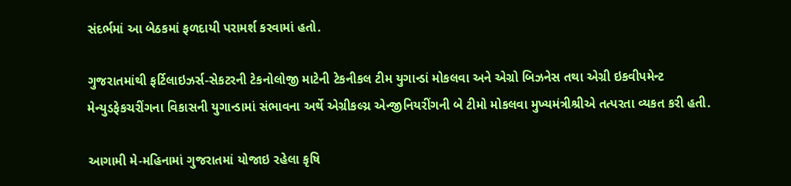સંદર્ભમાં આ બેઠકમાં ફળદાયી પરામર્શ કરવામાં હતો.

ગુજરાતમાંથી ફર્ટિલાઇઝર્સ-સેકટરની ટેકનોલોજી માટેની ટેકનીકલ ટીમ યુગાન્ડાં મોકલવા અને એગ્રો બિઝનેસ તથા એગ્રી ઇકવીપમેન્ટ મેન્યુડફેકચરીંગના વિકાસની યુગાન્ડામાં સંભાવના અર્થે એગ્રીકલ્ચ્ર એન્જીનિયરીંગની બે ટીમો મોકલવા મુખ્ય‍મંત્રીશ્રીએ તત્પરતા વ્યકત કરી હતી.

આગામી મે-મહિનામાં ગુજરાતમાં યોજાઇ રહેલા કૃષિ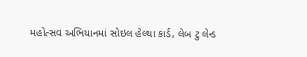મહોત્સવ અભિયાનમાં સોઇલ હેલ્થા કાર્ડ, લેબ ટુ લેન્ડ‍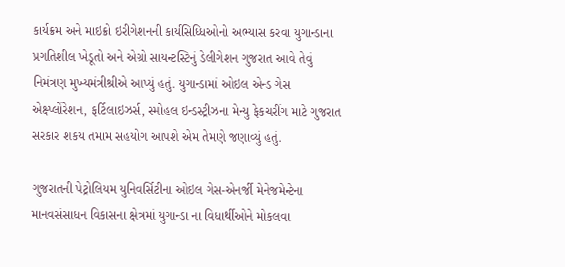કાર્યક્રમ અને માઇક્રો ઇરીગેશનની કાર્યસિધ્ધિઓનો અભ્યાસ કરવા યુગાન્ડાના પ્રગતિશીલ ખેડૂતો અને એગ્રો સાયન્ટસ્ટિનું ડેલીગેશન ગુજરાત આવે તેવું નિમંત્રણ મુખ્યમંત્રીશ્રીએ આપ્યું હતું. યુગાન્ડામાં ઓઇલ એન્ડ ગેસ એક્ષ્પ્લોંરેશન, ફર્ટિલાઇઝર્સ, સ્મોહલ ઇન્ડસ્ટ્રીઝના મેન્યુ ફેકચરીંગ માટે ગુજરાત સરકાર શકય તમામ સહયોગ આપશે એમ તેમણે જણાવ્યું હતું.

ગુજરાતની પેટ્રોલિયમ યુનિવર્સિટીના ઓઇલ ગેસ-એનર્જી મેનેજમેન્ટેના માનવસંસાધન વિકાસના ક્ષેત્રમાં યુગાન્ડા ના વિધાર્થીઓને મોકલવા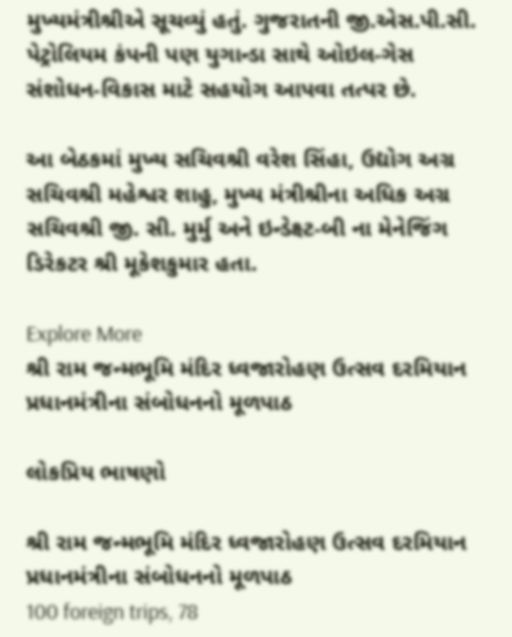મુખ્ય‍મંત્રીશ્રીએ સૂચવ્યું હતું. ગુજરાતની જી.એસ.પી.સી. પેટ્રોલિયમ કંપની પણ યુગાન્ડા સાથે ઓઇલ-ગેસ સંશોધન-વિકાસ માટે સહયોગ આપવા તત્પર છે.

આ બેઠકમાં મુખ્ય સચિવશ્રી વરેશ સિંહા, ઉદ્યોગ અગ્ર સચિવશ્રી મહેશ્વર શાહુ, મુખ્ય મંત્રીશ્રીના અધિક અગ્ર સચિવશ્રી જી. સી. મુર્મુ અને ઇન્ડેક્ષ્ટ-બી ના મેનેજિંગ ડિરેકટર શ્રી મૂકેશકુમાર હતા.

Explore More
શ્રી રામ જન્મભૂમિ મંદિર ધ્વજારોહણ ઉત્સવ દરમિયાન પ્રધાનમંત્રીના સંબોધનનો મૂળપાઠ

લોકપ્રિય ભાષણો

શ્રી રામ જન્મભૂમિ મંદિર ધ્વજારોહણ ઉત્સવ દરમિયાન પ્રધાનમંત્રીના સંબોધનનો મૂળપાઠ
100 foreign trips, 78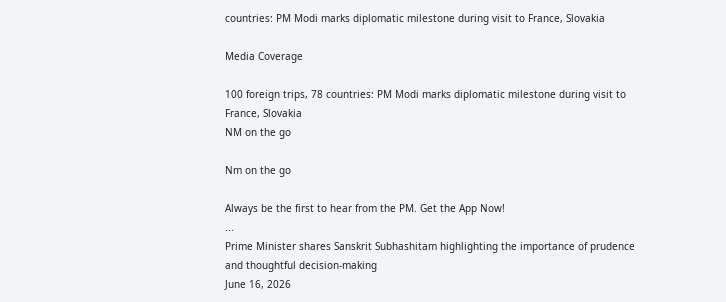countries: PM Modi marks diplomatic milestone during visit to France, Slovakia

Media Coverage

100 foreign trips, 78 countries: PM Modi marks diplomatic milestone during visit to France, Slovakia
NM on the go

Nm on the go

Always be the first to hear from the PM. Get the App Now!
...
Prime Minister shares Sanskrit Subhashitam highlighting the importance of prudence and thoughtful decision-making
June 16, 2026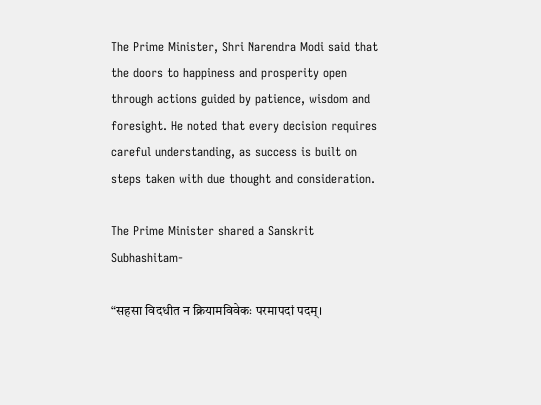The Prime Minister, Shri Narendra Modi said that the doors to happiness and prosperity open through actions guided by patience, wisdom and foresight. He noted that every decision requires careful understanding, as success is built on steps taken with due thought and consideration.

The Prime Minister shared a Sanskrit Subhashitam-

“सहसा विदधीत न क्रियामविवेकः परमापदां पदम्।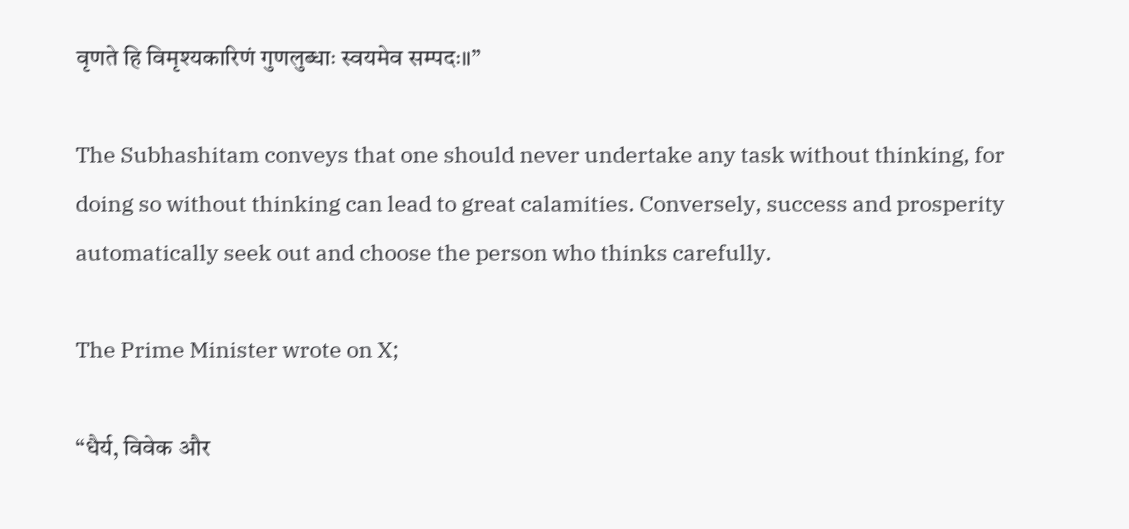वृणते हि विमृश्यकारिणं गुणलुब्धाः स्वयमेव सम्पदः॥”

The Subhashitam conveys that one should never undertake any task without thinking, for doing so without thinking can lead to great calamities. Conversely, success and prosperity automatically seek out and choose the person who thinks carefully.

The Prime Minister wrote on X;

“धैर्य, विवेक और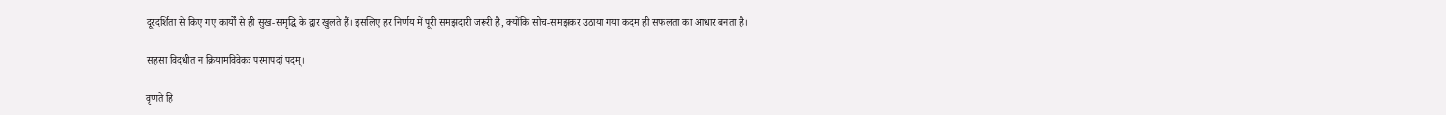दूरदर्शिता से किए गए कार्यों से ही सुख-समृद्धि के द्वार खुलते हैं। इसलिए हर निर्णय में पूरी समझदारी जरूरी है, क्योंकि सोच-समझकर उठाया गया कदम ही सफलता का आधार बनता है।

सहसा विदधीत न क्रियामविवेकः परमापदां पदम्।

वृणते हि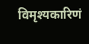विमृश्यकारिणं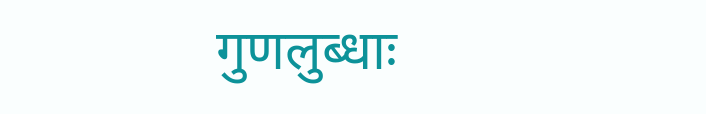गुणलुब्धाः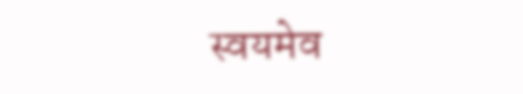स्वयमेव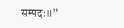सम्पदः॥”